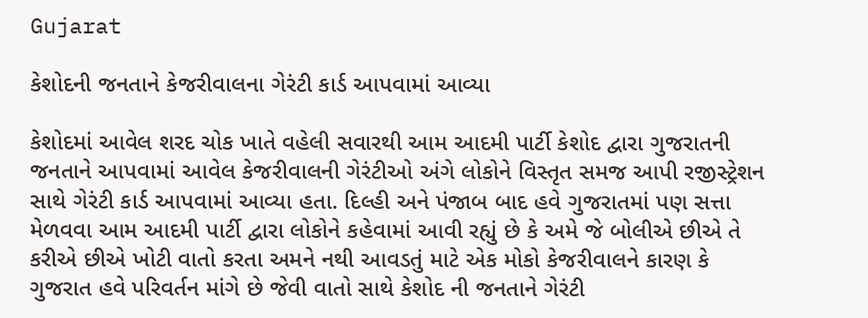Gujarat

કેશોદની જનતાને કેજરીવાલના ગેરંટી કાર્ડ આપવામાં આવ્યા

કેશોદમાં આવેલ શરદ ચોક ખાતે વહેલી સવારથી આમ આદમી પાર્ટી કેશોદ દ્વારા ગુજરાતની જનતાને આપવામાં આવેલ કેજરીવાલની ગેરંટીઓ અંગે લોકોને વિસ્તૃત સમજ આપી રજીસ્ટ્રેશન સાથે ગેરંટી કાર્ડ આપવામાં આવ્યા હતા. દિલ્હી અને પંજાબ બાદ હવે ગુજરાતમાં પણ સત્તા મેળવવા આમ આદમી પાર્ટી દ્વારા લોકોને કહેવામાં આવી રહ્યું છે કે અમે જે બોલીએ છીએ તે કરીએ છીએ ખોટી વાતો કરતા અમને નથી આવડતું માટે એક મોકો કેજરીવાલને કારણ કે ગુજરાત હવે પરિવર્તન માંગે છે જેવી વાતો સાથે કેશોદ ની જનતાને ગેરંટી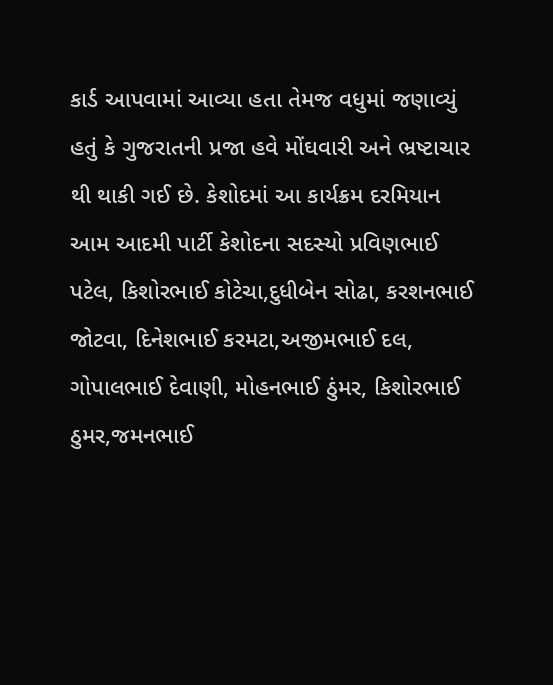કાર્ડ આપવામાં આવ્યા હતા તેમજ વધુમાં જણાવ્યું હતું કે ગુજરાતની પ્રજા હવે મોંઘવારી અને ભ્રષ્ટાચાર થી થાકી ગઈ છે. કેશોદમાં આ કાર્યક્રમ દરમિયાન આમ આદમી પાર્ટી કેશોદના સદસ્યો પ્રવિણભાઈ પટેલ, કિશોરભાઈ કોટેચા,દુધીબેન સોઢા, કરશનભાઈ જોટવા, દિનેશભાઈ કરમટા,અજીમભાઈ દલ, ગોપાલભાઈ દેવાણી, મોહનભાઈ ઠુંમર, કિશોરભાઈ ઠુમર,જમનભાઈ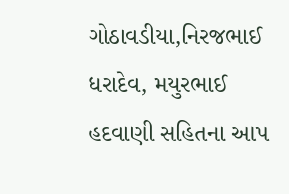ગોઠાવડીયા,નિરજભાઈ ધરાદેવ, મયુરભાઈ હદવાણી સહિતના આપ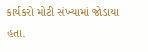કાર્યકરો મોટી સંખ્યામાં જોડાયા હતા.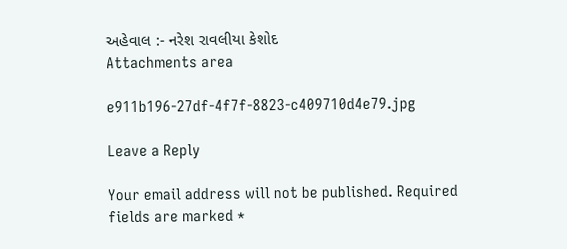અહેવાલ :- નરેશ રાવલીયા કેશોદ
Attachments area

e911b196-27df-4f7f-8823-c409710d4e79.jpg

Leave a Reply

Your email address will not be published. Required fields are marked *